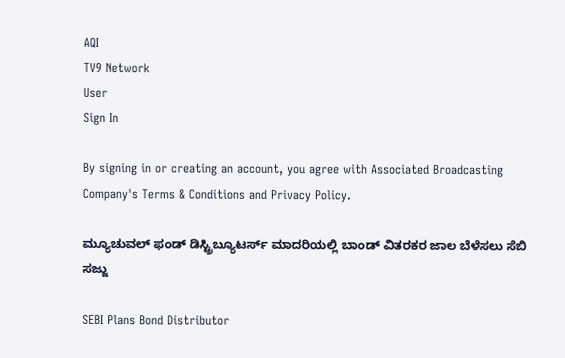AQI
TV9 Network
User
Sign In

By signing in or creating an account, you agree with Associated Broadcasting Company's Terms & Conditions and Privacy Policy.

ಮ್ಯೂಚುವಲ್ ಫಂಡ್ ಡಿಸ್ಟ್ರಿಬ್ಯೂಟರ್ಸ್ ಮಾದರಿಯಲ್ಲಿ ಬಾಂಡ್ ವಿತರಕರ ಜಾಲ ಬೆಳೆಸಲು ಸೆಬಿ ಸಜ್ಜು

SEBI Plans Bond Distributor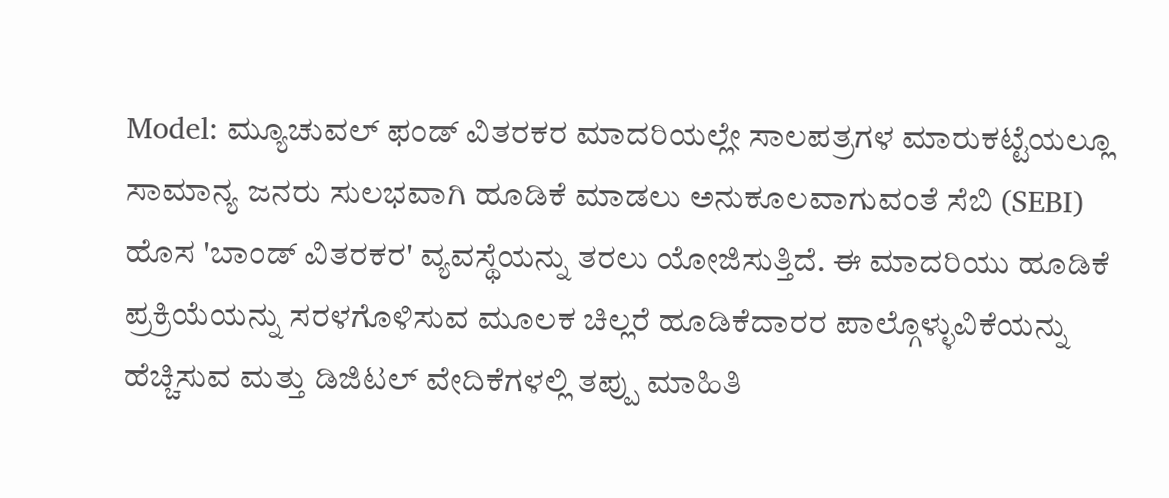Model: ಮ್ಯೂಚುವಲ್ ಫಂಡ್ ವಿತರಕರ ಮಾದರಿಯಲ್ಲೇ ಸಾಲಪತ್ರಗಳ ಮಾರುಕಟ್ಟೆಯಲ್ಲೂ ಸಾಮಾನ್ಯ ಜನರು ಸುಲಭವಾಗಿ ಹೂಡಿಕೆ ಮಾಡಲು ಅನುಕೂಲವಾಗುವಂತೆ ಸೆಬಿ (SEBI) ಹೊಸ 'ಬಾಂಡ್ ವಿತರಕರ' ವ್ಯವಸ್ಥೆಯನ್ನು ತರಲು ಯೋಜಿಸುತ್ತಿದೆ. ಈ ಮಾದರಿಯು ಹೂಡಿಕೆ ಪ್ರಕ್ರಿಯೆಯನ್ನು ಸರಳಗೊಳಿಸುವ ಮೂಲಕ ಚಿಲ್ಲರೆ ಹೂಡಿಕೆದಾರರ ಪಾಲ್ಗೊಳ್ಳುವಿಕೆಯನ್ನು ಹೆಚ್ಚಿಸುವ ಮತ್ತು ಡಿಜಿಟಲ್ ವೇದಿಕೆಗಳಲ್ಲಿ ತಪ್ಪು ಮಾಹಿತಿ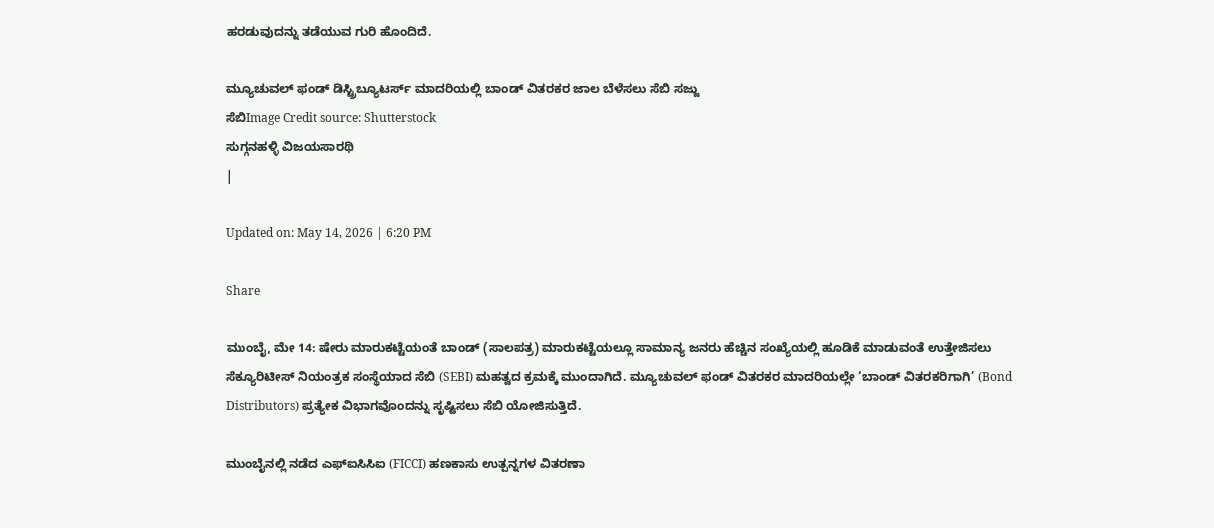ಹರಡುವುದನ್ನು ತಡೆಯುವ ಗುರಿ ಹೊಂದಿದೆ.

ಮ್ಯೂಚುವಲ್ ಫಂಡ್ ಡಿಸ್ಟ್ರಿಬ್ಯೂಟರ್ಸ್ ಮಾದರಿಯಲ್ಲಿ ಬಾಂಡ್ ವಿತರಕರ ಜಾಲ ಬೆಳೆಸಲು ಸೆಬಿ ಸಜ್ಜು
ಸೆಬಿImage Credit source: Shutterstock
ಸುಗ್ಗನಹಳ್ಳಿ ವಿಜಯಸಾರಥಿ
|

Updated on: May 14, 2026 | 6:20 PM

Share

ಮುಂಬೈ, ಮೇ 14: ಷೇರು ಮಾರುಕಟ್ಟೆಯಂತೆ ಬಾಂಡ್ (ಸಾಲಪತ್ರ) ಮಾರುಕಟ್ಟೆಯಲ್ಲೂ ಸಾಮಾನ್ಯ ಜನರು ಹೆಚ್ಚಿನ ಸಂಖ್ಯೆಯಲ್ಲಿ ಹೂಡಿಕೆ ಮಾಡುವಂತೆ ಉತ್ತೇಜಿಸಲು ಸೆಕ್ಯೂರಿಟೀಸ್ ನಿಯಂತ್ರಕ ಸಂಸ್ಥೆಯಾದ ಸೆಬಿ (SEBI) ಮಹತ್ವದ ಕ್ರಮಕ್ಕೆ ಮುಂದಾಗಿದೆ. ಮ್ಯೂಚುವಲ್ ಫಂಡ್ ವಿತರಕರ ಮಾದರಿಯಲ್ಲೇ ‘ಬಾಂಡ್ ವಿತರಕರಿಗಾಗಿ’ (Bond Distributors) ಪ್ರತ್ಯೇಕ ವಿಭಾಗವೊಂದನ್ನು ಸೃಷ್ಟಿಸಲು ಸೆಬಿ ಯೋಜಿಸುತ್ತಿದೆ.

ಮುಂಬೈನಲ್ಲಿ ನಡೆದ ಎಫ್ಐಸಿಸಿಐ (FICCI) ಹಣಕಾಸು ಉತ್ಪನ್ನಗಳ ವಿತರಣಾ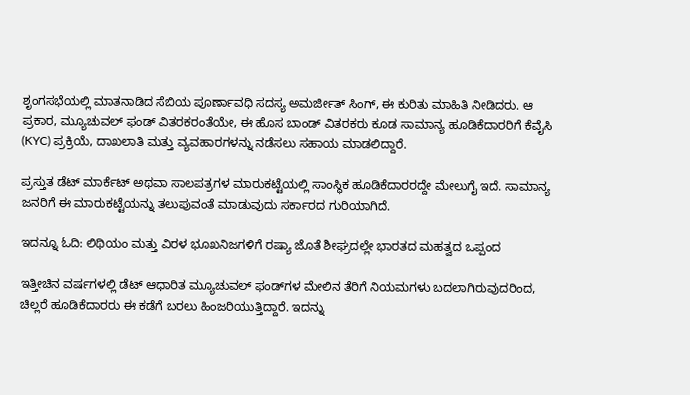ಶೃಂಗಸಭೆಯಲ್ಲಿ ಮಾತನಾಡಿದ ಸೆಬಿಯ ಪೂರ್ಣಾವಧಿ ಸದಸ್ಯ ಅಮರ್ಜೀತ್ ಸಿಂಗ್, ಈ ಕುರಿತು ಮಾಹಿತಿ ನೀಡಿದರು. ಆ ಪ್ರಕಾರ, ಮ್ಯೂಚುವಲ್ ಫಂಡ್ ವಿತರಕರಂತೆಯೇ, ಈ ಹೊಸ ಬಾಂಡ್ ವಿತರಕರು ಕೂಡ ಸಾಮಾನ್ಯ ಹೂಡಿಕೆದಾರರಿಗೆ ಕೆವೈಸಿ (KYC) ಪ್ರಕ್ರಿಯೆ, ದಾಖಲಾತಿ ಮತ್ತು ವ್ಯವಹಾರಗಳನ್ನು ನಡೆಸಲು ಸಹಾಯ ಮಾಡಲಿದ್ದಾರೆ.

ಪ್ರಸ್ತುತ ಡೆಟ್ ಮಾರ್ಕೆಟ್ ಅಥವಾ ಸಾಲಪತ್ರಗಳ ಮಾರುಕಟ್ಟೆಯಲ್ಲಿ ಸಾಂಸ್ಥಿಕ ಹೂಡಿಕೆದಾರರದ್ದೇ ಮೇಲುಗೈ ಇದೆ. ಸಾಮಾನ್ಯ ಜನರಿಗೆ ಈ ಮಾರುಕಟ್ಟೆಯನ್ನು ತಲುಪುವಂತೆ ಮಾಡುವುದು ಸರ್ಕಾರದ ಗುರಿಯಾಗಿದೆ.

ಇದನ್ನೂ ಓದಿ: ಲಿಥಿಯಂ ಮತ್ತು ವಿರಳ ಭೂಖನಿಜಗಳಿಗೆ ರಷ್ಯಾ ಜೊತೆ ಶೀಘ್ರದಲ್ಲೇ ಭಾರತದ ಮಹತ್ವದ ಒಪ್ಪಂದ

ಇತ್ತೀಚಿನ ವರ್ಷಗಳಲ್ಲಿ ಡೆಟ್ ಆಧಾರಿತ ಮ್ಯೂಚುವಲ್ ಫಂಡ್‌ಗಳ ಮೇಲಿನ ತೆರಿಗೆ ನಿಯಮಗಳು ಬದಲಾಗಿರುವುದರಿಂದ, ಚಿಲ್ಲರೆ ಹೂಡಿಕೆದಾರರು ಈ ಕಡೆಗೆ ಬರಲು ಹಿಂಜರಿಯುತ್ತಿದ್ದಾರೆ. ಇದನ್ನು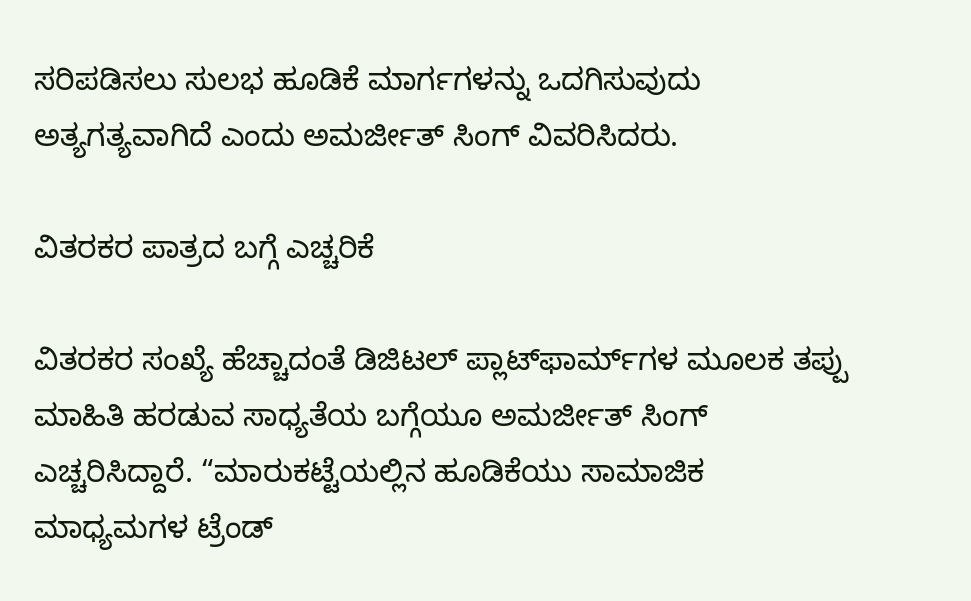ಸರಿಪಡಿಸಲು ಸುಲಭ ಹೂಡಿಕೆ ಮಾರ್ಗಗಳನ್ನು ಒದಗಿಸುವುದು ಅತ್ಯಗತ್ಯವಾಗಿದೆ ಎಂದು ಅಮರ್ಜೀತ್ ಸಿಂಗ್ ವಿವರಿಸಿದರು.

ವಿತರಕರ ಪಾತ್ರದ ಬಗ್ಗೆ ಎಚ್ಚರಿಕೆ

ವಿತರಕರ ಸಂಖ್ಯೆ ಹೆಚ್ಚಾದಂತೆ ಡಿಜಿಟಲ್ ಪ್ಲಾಟ್‌ಫಾರ್ಮ್‌ಗಳ ಮೂಲಕ ತಪ್ಪು ಮಾಹಿತಿ ಹರಡುವ ಸಾಧ್ಯತೆಯ ಬಗ್ಗೆಯೂ ಅಮರ್ಜೀತ್ ಸಿಂಗ್ ಎಚ್ಚರಿಸಿದ್ದಾರೆ. “ಮಾರುಕಟ್ಟೆಯಲ್ಲಿನ ಹೂಡಿಕೆಯು ಸಾಮಾಜಿಕ ಮಾಧ್ಯಮಗಳ ಟ್ರೆಂಡ್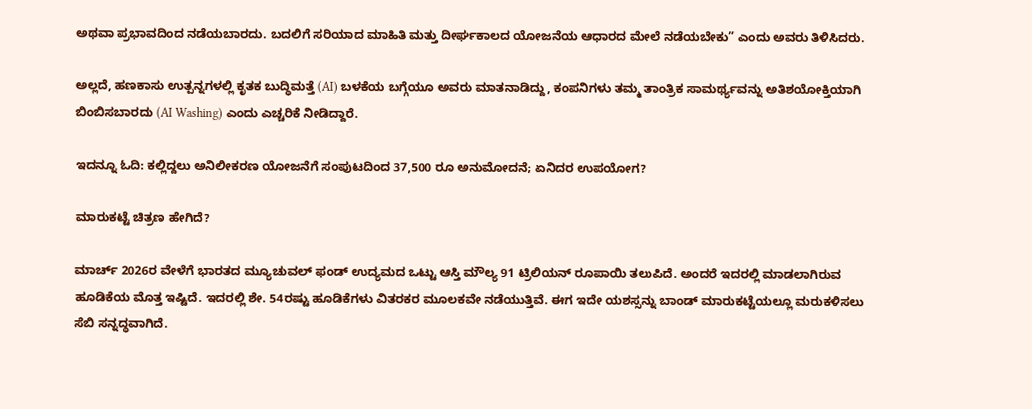ಅಥವಾ ಪ್ರಭಾವದಿಂದ ನಡೆಯಬಾರದು. ಬದಲಿಗೆ ಸರಿಯಾದ ಮಾಹಿತಿ ಮತ್ತು ದೀರ್ಘಕಾಲದ ಯೋಜನೆಯ ಆಧಾರದ ಮೇಲೆ ನಡೆಯಬೇಕು” ಎಂದು ಅವರು ತಿಳಿಸಿದರು.

ಅಲ್ಲದೆ, ಹಣಕಾಸು ಉತ್ಪನ್ನಗಳಲ್ಲಿ ಕೃತಕ ಬುದ್ಧಿಮತ್ತೆ (AI) ಬಳಕೆಯ ಬಗ್ಗೆಯೂ ಅವರು ಮಾತನಾಡಿದ್ದು, ಕಂಪನಿಗಳು ತಮ್ಮ ತಾಂತ್ರಿಕ ಸಾಮರ್ಥ್ಯವನ್ನು ಅತಿಶಯೋಕ್ತಿಯಾಗಿ ಬಿಂಬಿಸಬಾರದು (AI Washing) ಎಂದು ಎಚ್ಚರಿಕೆ ನೀಡಿದ್ದಾರೆ.

ಇದನ್ನೂ ಓದಿ: ಕಲ್ಲಿದ್ದಲು ಅನಿಲೀಕರಣ ಯೋಜನೆಗೆ ಸಂಪುಟದಿಂದ 37,500 ರೂ ಅನುಮೋದನೆ; ಏನಿದರ ಉಪಯೋಗ?

ಮಾರುಕಟ್ಟೆ ಚಿತ್ರಣ ಹೇಗಿದೆ?

ಮಾರ್ಚ್ 2026ರ ವೇಳೆಗೆ ಭಾರತದ ಮ್ಯೂಚುವಲ್ ಫಂಡ್ ಉದ್ಯಮದ ಒಟ್ಟು ಆಸ್ತಿ ಮೌಲ್ಯ 91 ಟ್ರಿಲಿಯನ್ ರೂಪಾಯಿ ತಲುಪಿದೆ. ಅಂದರೆ ಇದರಲ್ಲಿ ಮಾಡಲಾಗಿರುವ ಹೂಡಿಕೆಯ ಮೊತ್ತ ಇಷ್ಟಿದೆ. ಇದರಲ್ಲಿ ಶೇ. 54ರಷ್ಟು ಹೂಡಿಕೆಗಳು ವಿತರಕರ ಮೂಲಕವೇ ನಡೆಯುತ್ತಿವೆ. ಈಗ ಇದೇ ಯಶಸ್ಸನ್ನು ಬಾಂಡ್ ಮಾರುಕಟ್ಟೆಯಲ್ಲೂ ಮರುಕಳಿಸಲು ಸೆಬಿ ಸನ್ನದ್ಧವಾಗಿದೆ.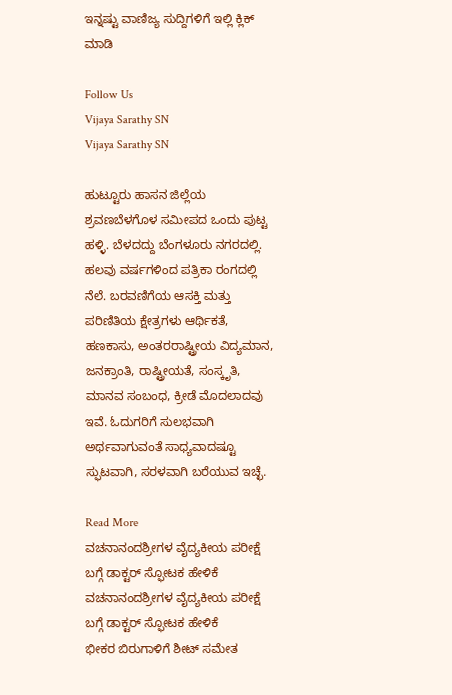ಇನ್ನಷ್ಟು ವಾಣಿಜ್ಯ ಸುದ್ದಿಗಳಿಗೆ ಇಲ್ಲಿ ಕ್ಲಿಕ್ ಮಾಡಿ

Follow Us
Vijaya Sarathy SN
Vijaya Sarathy SN

ಹುಟ್ಟೂರು ಹಾಸನ ಜಿಲ್ಲೆಯ ಶ್ರವಣಬೆಳಗೊಳ ಸಮೀಪದ ಒಂದು ಪುಟ್ಟ ಹಳ್ಳಿ. ಬೆಳದದ್ದು ಬೆಂಗಳೂರು ನಗರದಲ್ಲಿ. ಹಲವು ವರ್ಷಗಳಿಂದ ಪತ್ರಿಕಾ ರಂಗದಲ್ಲಿ ನೆಲೆ. ಬರವಣಿಗೆಯ ಆಸಕ್ತಿ ಮತ್ತು ಪರಿಣಿತಿಯ ಕ್ಷೇತ್ರಗಳು ಆರ್ಥಿಕತೆ, ಹಣಕಾಸು, ಅಂತರರಾಷ್ಟ್ರೀಯ ವಿದ್ಯಮಾನ, ಜನಕ್ರಾಂತಿ, ರಾಷ್ಟ್ರೀಯತೆ, ಸಂಸ್ಕೃತಿ, ಮಾನವ ಸಂಬಂಧ, ಕ್ರೀಡೆ ಮೊದಲಾದವು ಇವೆ. ಓದುಗರಿಗೆ ಸುಲಭವಾಗಿ ಅರ್ಥವಾಗುವಂತೆ ಸಾಧ್ಯವಾದಷ್ಟೂ ಸ್ಫುಟವಾಗಿ, ಸರಳವಾಗಿ ಬರೆಯುವ ಇಚ್ಛೆ.

Read More
ವಚನಾನಂದಶ್ರೀಗಳ ವೈದ್ಯಕೀಯ ಪರೀಕ್ಷೆ ಬಗ್ಗೆ ಡಾಕ್ಟರ್ ಸ್ಫೋಟಕ ಹೇಳಿಕೆ
ವಚನಾನಂದಶ್ರೀಗಳ ವೈದ್ಯಕೀಯ ಪರೀಕ್ಷೆ ಬಗ್ಗೆ ಡಾಕ್ಟರ್ ಸ್ಫೋಟಕ ಹೇಳಿಕೆ
ಭೀಕರ ಬಿರುಗಾಳಿಗೆ ಶೀಟ್ ಸಮೇತ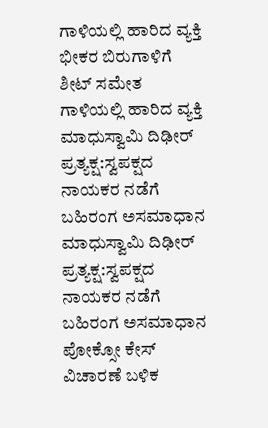ಗಾಳಿಯಲ್ಲಿ ಹಾರಿದ ವ್ಯಕ್ತಿ
ಭೀಕರ ಬಿರುಗಾಳಿಗೆ ಶೀಟ್ ಸಮೇತ ಗಾಳಿಯಲ್ಲಿ ಹಾರಿದ ವ್ಯಕ್ತಿ
ಮಾಧುಸ್ವಾಮಿ ದಿಢೀರ್ ಪ್ರತ್ಯಕ್ಷ:ಸ್ವಪಕ್ಷದ ನಾಯಕರ ನಡೆಗೆ ಬಹಿರಂಗ ಅಸಮಾಧಾನ
ಮಾಧುಸ್ವಾಮಿ ದಿಢೀರ್ ಪ್ರತ್ಯಕ್ಷ:ಸ್ವಪಕ್ಷದ ನಾಯಕರ ನಡೆಗೆ ಬಹಿರಂಗ ಅಸಮಾಧಾನ
ಪೋಕ್ಸೋ ಕೇಸ್ ವಿಚಾರಣೆ ಬಳಿಕ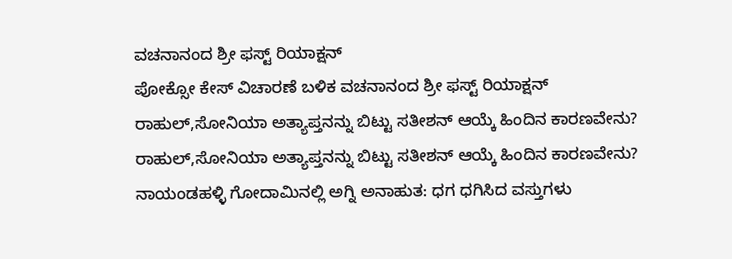ವಚನಾನಂದ ಶ್ರೀ ಫಸ್ಟ್ ರಿಯಾಕ್ಷನ್
ಪೋಕ್ಸೋ ಕೇಸ್ ವಿಚಾರಣೆ ಬಳಿಕ ವಚನಾನಂದ ಶ್ರೀ ಫಸ್ಟ್ ರಿಯಾಕ್ಷನ್
ರಾಹುಲ್,ಸೋನಿಯಾ ಅತ್ಯಾಪ್ತನನ್ನು ಬಿಟ್ಟು ಸತೀಶನ್ ಆಯ್ಕೆ ಹಿಂದಿನ ಕಾರಣವೇನು?
ರಾಹುಲ್,ಸೋನಿಯಾ ಅತ್ಯಾಪ್ತನನ್ನು ಬಿಟ್ಟು ಸತೀಶನ್ ಆಯ್ಕೆ ಹಿಂದಿನ ಕಾರಣವೇನು?
ನಾಯಂಡಹಳ್ಳಿ ಗೋದಾಮಿನಲ್ಲಿ ಅಗ್ನಿ ಅನಾಹುತ: ಧಗ ಧಗಿಸಿದ ವಸ್ತುಗಳು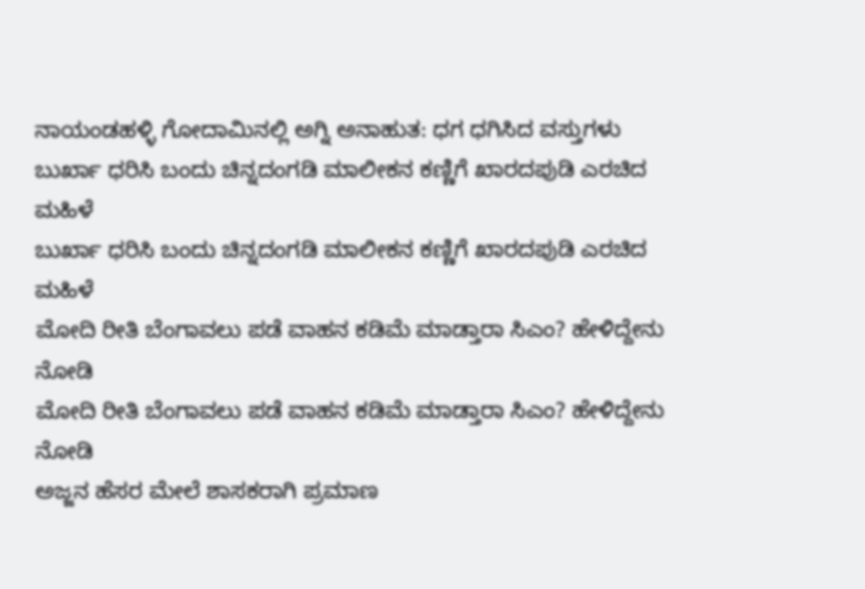ನಾಯಂಡಹಳ್ಳಿ ಗೋದಾಮಿನಲ್ಲಿ ಅಗ್ನಿ ಅನಾಹುತ: ಧಗ ಧಗಿಸಿದ ವಸ್ತುಗಳು
ಬುರ್ಖಾ ಧರಿಸಿ ಬಂದು ಚಿನ್ನದಂಗಡಿ ಮಾಲೀಕನ ಕಣ್ಣಿಗೆ ಖಾರದಪುಡಿ ಎರಚಿದ ಮಹಿಳೆ
ಬುರ್ಖಾ ಧರಿಸಿ ಬಂದು ಚಿನ್ನದಂಗಡಿ ಮಾಲೀಕನ ಕಣ್ಣಿಗೆ ಖಾರದಪುಡಿ ಎರಚಿದ ಮಹಿಳೆ
ಮೋದಿ ರೀತಿ ಬೆಂಗಾವಲು ಪಡೆ ವಾಹನ ಕಡಿಮೆ ಮಾಡ್ತಾರಾ ಸಿಎಂ? ಹೇಳಿದ್ದೇನು ನೋಡಿ
ಮೋದಿ ರೀತಿ ಬೆಂಗಾವಲು ಪಡೆ ವಾಹನ ಕಡಿಮೆ ಮಾಡ್ತಾರಾ ಸಿಎಂ? ಹೇಳಿದ್ದೇನು ನೋಡಿ
ಅಜ್ಜನ ಹೆಸರ ಮೇಲೆ ಶಾಸಕರಾಗಿ ಪ್ರಮಾಣ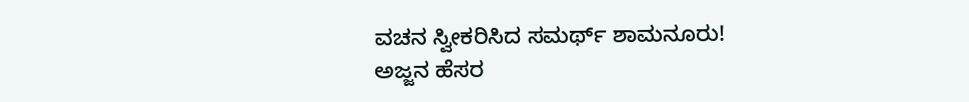ವಚನ ಸ್ವೀಕರಿಸಿದ ಸಮರ್ಥ್ ಶಾಮನೂರು!
ಅಜ್ಜನ ಹೆಸರ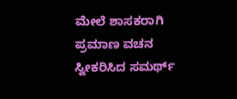ಮೇಲೆ ಶಾಸಕರಾಗಿ ಪ್ರಮಾಣ ವಚನ ಸ್ವೀಕರಿಸಿದ ಸಮರ್ಥ್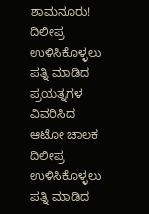ಶಾಮನೂರು!
ದಿಲೀಪ್ರ ಉಳಿಸಿಕೊಳ್ಳಲು ಪತ್ನಿ ಮಾಡಿದ ಪ್ರಯತ್ನಗಳ ವಿವರಿಸಿದ ಆಟೋ ಚಾಲಕ
ದಿಲೀಪ್ರ ಉಳಿಸಿಕೊಳ್ಳಲು ಪತ್ನಿ ಮಾಡಿದ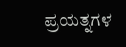ಪ್ರಯತ್ನಗಳ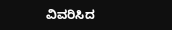ವಿವರಿಸಿದ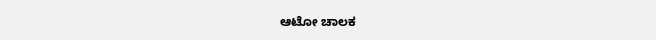ಆಟೋ ಚಾಲಕ